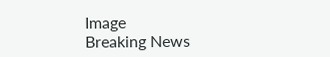Image
Breaking News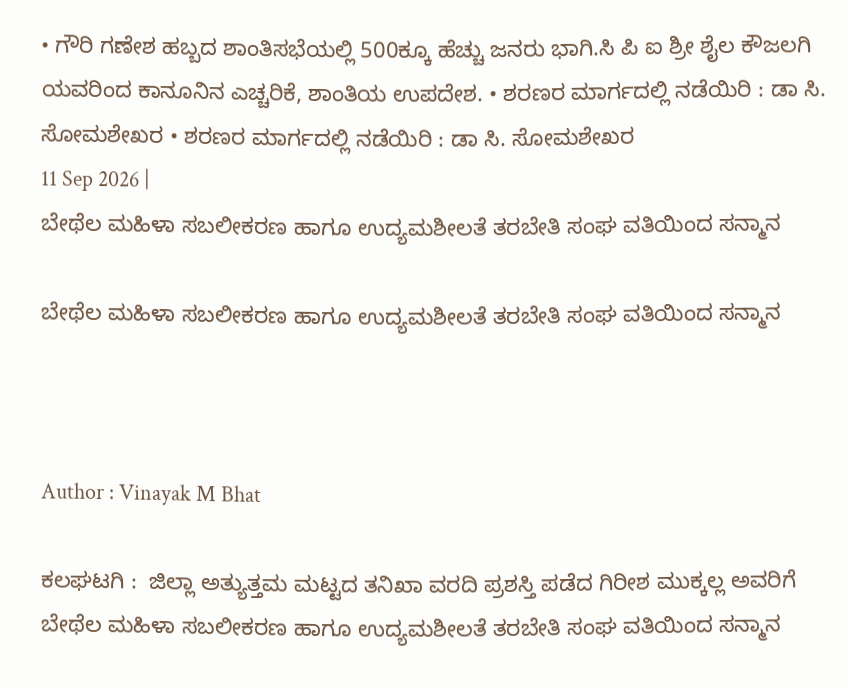• ಗೌರಿ ಗಣೇಶ ಹಬ್ಬದ ಶಾಂತಿಸಭೆಯಲ್ಲಿ 500ಕ್ಕೂ ಹೆಚ್ಚು ಜನರು ಭಾಗಿ.ಸಿ ಪಿ ಐ ಶ್ರೀ ಶೈಲ ಕೌಜಲಗಿ ಯವರಿಂದ ಕಾನೂನಿನ ಎಚ್ಚರಿಕೆ, ಶಾಂತಿಯ ಉಪದೇಶ. • ಶರಣರ ಮಾರ್ಗದಲ್ಲಿ ನಡೆಯಿರಿ : ಡಾ ಸಿ. ಸೋಮಶೇಖರ • ಶರಣರ ಮಾರ್ಗದಲ್ಲಿ ನಡೆಯಿರಿ : ಡಾ ಸಿ. ಸೋಮಶೇಖರ
11 Sep 2026 |
ಬೇಥೆಲ ಮಹಿಳಾ ಸಬಲೀಕರಣ ಹಾಗೂ ಉದ್ಯಮಶೀಲತೆ ತರಬೇತಿ ಸಂಘ ವತಿಯಿಂದ ಸನ್ಮಾನ

ಬೇಥೆಲ ಮಹಿಳಾ ಸಬಲೀಕರಣ ಹಾಗೂ ಉದ್ಯಮಶೀಲತೆ ತರಬೇತಿ ಸಂಘ ವತಿಯಿಂದ ಸನ್ಮಾನ



Author : Vinayak M Bhat

ಕಲಘಟಗಿ :  ಜಿಲ್ಲಾ ಅತ್ಯುತ್ತಮ ಮಟ್ಟದ ತನಿಖಾ ವರದಿ ಪ್ರಶಸ್ತಿ ಪಡೆದ ಗಿರೀಶ ಮುಕ್ಕಲ್ಲ ಅವರಿಗೆ ಬೇಥೆಲ ಮಹಿಳಾ ಸಬಲೀಕರಣ ಹಾಗೂ ಉದ್ಯಮಶೀಲತೆ ತರಬೇತಿ ಸಂಘ ವತಿಯಿಂದ ಸನ್ಮಾನ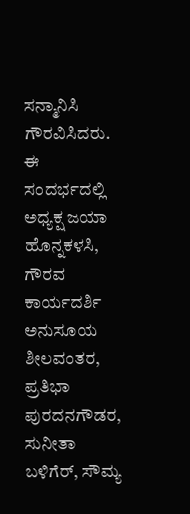ಸನ್ಮಾನಿಸಿ ಗೌರವಿಸಿದರು.
ಈ ಸಂದರ್ಭದಲ್ಲಿ ಅಧ್ಯಕ್ಷ ಜಯಾ ಹೊನ್ನಕಳಸಿ, ಗೌರವ ಕಾರ್ಯದರ್ಶಿ ಅನುಸೂಯ ಶೀಲವಂತರ, ಪ್ರತಿಭಾ ಪುರದನಗೌಡರ, ಸುನೀತಾ ಬಳಿಗೆರ್, ಸೌಮ್ಯ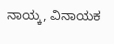ನಾಯ್ಕ, ವಿನಾಯಕ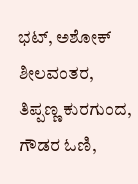ಭಟ್, ಅಶೋಕ್ ಶೀಲವಂತರ, ತಿಪ್ಪಣ್ಣ ಕುರಗುಂದ, ಗೌಡರ ಓಣಿ,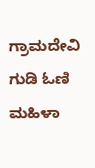ಗ್ರಾಮದೇವಿ ಗುಡಿ ಓಣಿ ಮಹಿಳಾ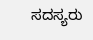ಸದಸ್ಯರು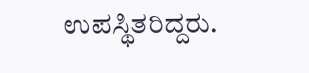ಉಪಸ್ಥಿತರಿದ್ದರು.